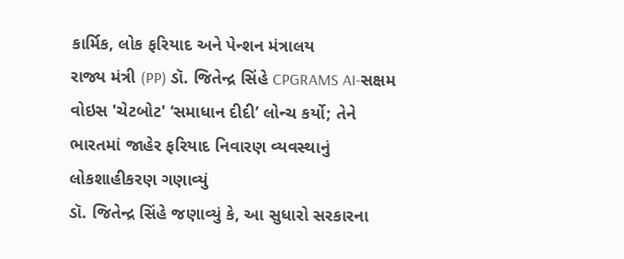કાર્મિક, લોક ફરિયાદ અને પેન્શન મંત્રાલય
રાજ્ય મંત્રી (PP) ડૉ. જિતેન્દ્ર સિંહે CPGRAMS AI-સક્ષમ વોઇસ 'ચેટબોટ' ‘સમાધાન દીદી’ લોન્ચ કર્યો; તેને ભારતમાં જાહેર ફરિયાદ નિવારણ વ્યવસ્થાનું લોકશાહીકરણ ગણાવ્યું
ડૉ. જિતેન્દ્ર સિંહે જણાવ્યું કે, આ સુધારો સરકારના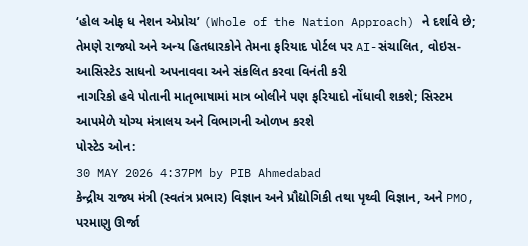‘હોલ ઓફ ધ નેશન એપ્રોચ’ (Whole of the Nation Approach) ને દર્શાવે છે; તેમણે રાજ્યો અને અન્ય હિતધારકોને તેમના ફરિયાદ પોર્ટલ પર AI-સંચાલિત, વોઇસ-આસિસ્ટેડ સાધનો અપનાવવા અને સંકલિત કરવા વિનંતી કરી
નાગરિકો હવે પોતાની માતૃભાષામાં માત્ર બોલીને પણ ફરિયાદો નોંધાવી શકશે; સિસ્ટમ આપમેળે યોગ્ય મંત્રાલય અને વિભાગની ઓળખ કરશે
પોસ્ટેડ ઓન:
30 MAY 2026 4:37PM by PIB Ahmedabad
કેન્દ્રીય રાજ્ય મંત્રી (સ્વતંત્ર પ્રભાર) વિજ્ઞાન અને પ્રૌદ્યોગિકી તથા પૃથ્વી વિજ્ઞાન, અને PMO, પરમાણુ ઊર્જા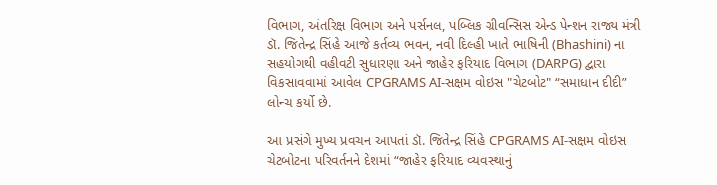વિભાગ, અંતરિક્ષ વિભાગ અને પર્સનલ, પબ્લિક ગ્રીવન્સિસ એન્ડ પેન્શન રાજ્ય મંત્રી ડૉ. જિતેન્દ્ર સિંહે આજે કર્તવ્ય ભવન, નવી દિલ્હી ખાતે ભાષિની (Bhashini) ના સહયોગથી વહીવટી સુધારણા અને જાહેર ફરિયાદ વિભાગ (DARPG) દ્વારા વિકસાવવામાં આવેલ CPGRAMS AI-સક્ષમ વોઇસ "ચેટબોટ" “સમાધાન દીદી” લોન્ચ કર્યો છે.

આ પ્રસંગે મુખ્ય પ્રવચન આપતાં ડૉ. જિતેન્દ્ર સિંહે CPGRAMS AI-સક્ષમ વોઇસ ચેટબોટના પરિવર્તનને દેશમાં “જાહેર ફરિયાદ વ્યવસ્થાનું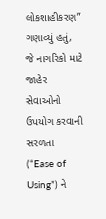લોકશાહીકરણ” ગણાવ્યું હતું, જે નાગરિકો માટે જાહેર સેવાઓનો ઉપયોગ કરવાની સરળતા (“Ease of Using”) ને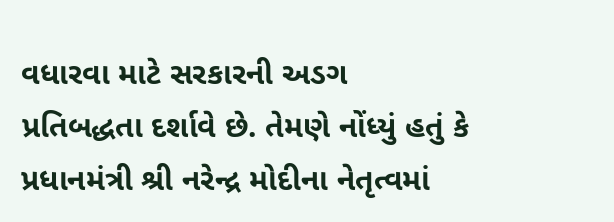વધારવા માટે સરકારની અડગ પ્રતિબદ્ધતા દર્શાવે છે. તેમણે નોંધ્યું હતું કે પ્રધાનમંત્રી શ્રી નરેન્દ્ર મોદીના નેતૃત્વમાં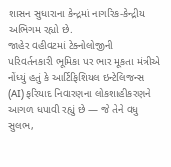શાસન સુધારાના કેન્દ્રમાં નાગરિક-કેન્દ્રીય અભિગમ રહ્યો છે.
જાહેર વહીવટમાં ટેક્નોલોજીની પરિવર્તનકારી ભૂમિકા પર ભાર મૂકતા મંત્રીએ નોંધ્યું હતું કે આર્ટિફિશિયલ ઇન્ટેલિજન્સ (AI) ફરિયાદ નિવારણના લોકશાહીકરણને આગળ ધપાવી રહ્યું છે — જે તેને વધુ સુલભ,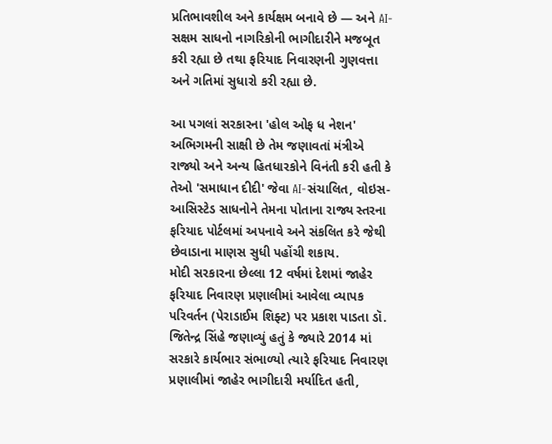પ્રતિભાવશીલ અને કાર્યક્ષમ બનાવે છે — અને AI-સક્ષમ સાધનો નાગરિકોની ભાગીદારીને મજબૂત કરી રહ્યા છે તથા ફરિયાદ નિવારણની ગુણવત્તા અને ગતિમાં સુધારો કરી રહ્યા છે.

આ પગલાં સરકારના 'હોલ ઓફ ધ નેશન' અભિગમની સાક્ષી છે તેમ જણાવતાં મંત્રીએ રાજ્યો અને અન્ય હિતધારકોને વિનંતી કરી હતી કે તેઓ 'સમાધાન દીદી' જેવા AI-સંચાલિત, વોઇસ-આસિસ્ટેડ સાધનોને તેમના પોતાના રાજ્ય સ્તરના ફરિયાદ પોર્ટલમાં અપનાવે અને સંકલિત કરે જેથી છેવાડાના માણસ સુધી પહોંચી શકાય.
મોદી સરકારના છેલ્લા 12 વર્ષમાં દેશમાં જાહેર ફરિયાદ નિવારણ પ્રણાલીમાં આવેલા વ્યાપક પરિવર્તન (પેરાડાઈમ શિફ્ટ) પર પ્રકાશ પાડતા ડૉ. જિતેન્દ્ર સિંહે જણાવ્યું હતું કે જ્યારે 2014 માં સરકારે કાર્યભાર સંભાળ્યો ત્યારે ફરિયાદ નિવારણ પ્રણાલીમાં જાહેર ભાગીદારી મર્યાદિત હતી,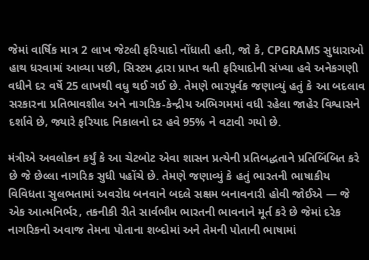જેમાં વાર્ષિક માત્ર 2 લાખ જેટલી ફરિયાદો નોંધાતી હતી, જો કે, CPGRAMS સુધારાઓ હાથ ધરવામાં આવ્યા પછી, સિસ્ટમ દ્વારા પ્રાપ્ત થતી ફરિયાદોની સંખ્યા હવે અનેકગણી વધીને દર વર્ષે 25 લાખથી વધુ થઈ ગઈ છે. તેમણે ભારપૂર્વક જણાવ્યું હતું કે આ બદલાવ સરકારના પ્રતિભાવશીલ અને નાગરિક-કેન્દ્રીય અભિગમમાં વધી રહેલા જાહેર વિશ્વાસને દર્શાવે છે, જ્યારે ફરિયાદ નિકાલનો દર હવે 95% ને વટાવી ગયો છે.

મંત્રીએ અવલોકન કર્યું કે આ ચેટબોટ એવા શાસન પ્રત્યેની પ્રતિબદ્ધતાને પ્રતિબિંબિત કરે છે જે છેલ્લા નાગરિક સુધી પહોંચે છે. તેમણે જણાવ્યું કે હતું ભારતની ભાષાકીય વિવિધતા સુલભતામાં અવરોધ બનવાને બદલે સક્ષમ બનાવનારી હોવી જોઈએ — જે એક આત્મનિર્ભર, તકનીકી રીતે સાર્વભૌમ ભારતની ભાવનાને મૂર્ત કરે છે જેમાં દરેક નાગરિકનો અવાજ તેમના પોતાના શબ્દોમાં અને તેમની પોતાની ભાષામાં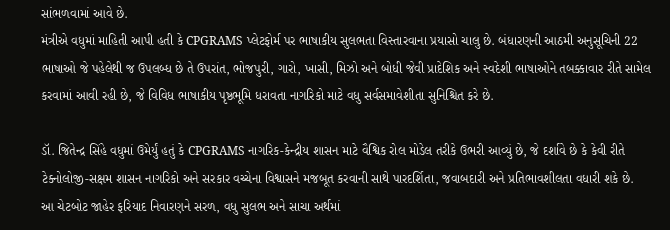સાંભળવામાં આવે છે.
મંત્રીએ વધુમાં માહિતી આપી હતી કે CPGRAMS પ્લેટફોર્મ પર ભાષાકીય સુલભતા વિસ્તારવાના પ્રયાસો ચાલુ છે. બંધારણની આઠમી અનુસૂચિની 22 ભાષાઓ જે પહેલેથી જ ઉપલબ્ધ છે તે ઉપરાંત, ભોજપુરી, ગારો, ખાસી, મિઝો અને બોધી જેવી પ્રાદેશિક અને સ્વદેશી ભાષાઓને તબક્કાવાર રીતે સામેલ કરવામાં આવી રહી છે, જે વિવિધ ભાષાકીય પૃષ્ઠભૂમિ ધરાવતા નાગરિકો માટે વધુ સર્વસમાવેશીતા સુનિશ્ચિત કરે છે.

ડૉ. જિતેન્દ્ર સિંહે વધુમાં ઉમેર્યું હતું કે CPGRAMS નાગરિક-કેન્દ્રીય શાસન માટે વૈશ્વિક રોલ મોડેલ તરીકે ઉભરી આવ્યું છે, જે દર્શાવે છે કે કેવી રીતે ટેક્નોલોજી-સક્ષમ શાસન નાગરિકો અને સરકાર વચ્ચેના વિશ્વાસને મજબૂત કરવાની સાથે પારદર્શિતા, જવાબદારી અને પ્રતિભાવશીલતા વધારી શકે છે.
આ ચેટબોટ જાહેર ફરિયાદ નિવારણને સરળ, વધુ સુલભ અને સાચા અર્થમાં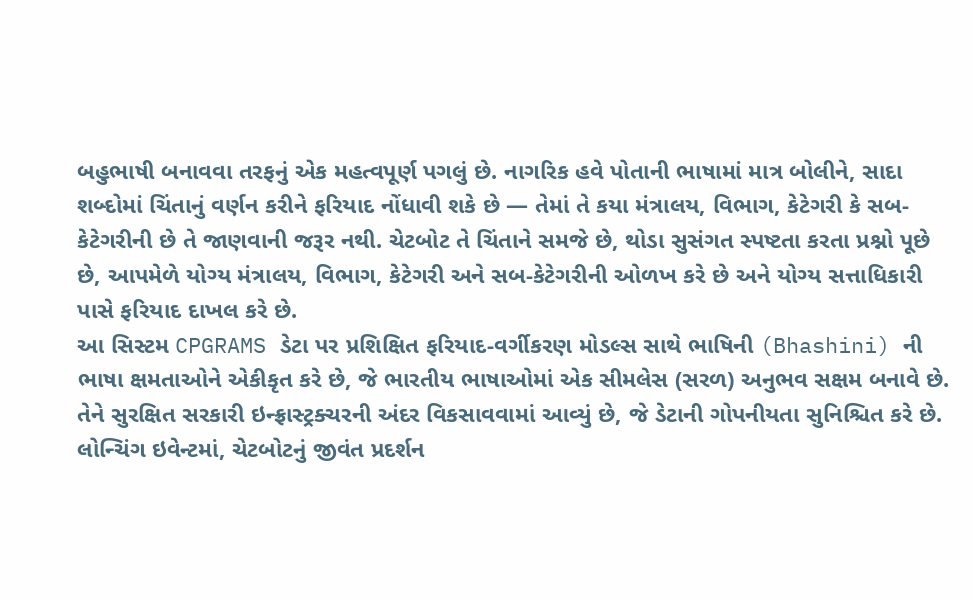બહુભાષી બનાવવા તરફનું એક મહત્વપૂર્ણ પગલું છે. નાગરિક હવે પોતાની ભાષામાં માત્ર બોલીને, સાદા શબ્દોમાં ચિંતાનું વર્ણન કરીને ફરિયાદ નોંધાવી શકે છે — તેમાં તે કયા મંત્રાલય, વિભાગ, કેટેગરી કે સબ-કેટેગરીની છે તે જાણવાની જરૂર નથી. ચેટબોટ તે ચિંતાને સમજે છે, થોડા સુસંગત સ્પષ્ટતા કરતા પ્રશ્નો પૂછે છે, આપમેળે યોગ્ય મંત્રાલય, વિભાગ, કેટેગરી અને સબ-કેટેગરીની ઓળખ કરે છે અને યોગ્ય સત્તાધિકારી પાસે ફરિયાદ દાખલ કરે છે.
આ સિસ્ટમ CPGRAMS ડેટા પર પ્રશિક્ષિત ફરિયાદ-વર્ગીકરણ મોડલ્સ સાથે ભાષિની (Bhashini) ની ભાષા ક્ષમતાઓને એકીકૃત કરે છે, જે ભારતીય ભાષાઓમાં એક સીમલેસ (સરળ) અનુભવ સક્ષમ બનાવે છે. તેને સુરક્ષિત સરકારી ઇન્ફ્રાસ્ટ્રક્ચરની અંદર વિકસાવવામાં આવ્યું છે, જે ડેટાની ગોપનીયતા સુનિશ્ચિત કરે છે.
લોન્ચિંગ ઇવેન્ટમાં, ચેટબોટનું જીવંત પ્રદર્શન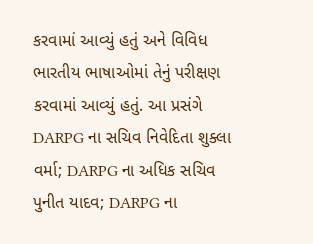કરવામાં આવ્યું હતું અને વિવિધ ભારતીય ભાષાઓમાં તેનું પરીક્ષણ કરવામાં આવ્યું હતું. આ પ્રસંગે DARPG ના સચિવ નિવેદિતા શુક્લા વર્મા; DARPG ના અધિક સચિવ પુનીત યાદવ; DARPG ના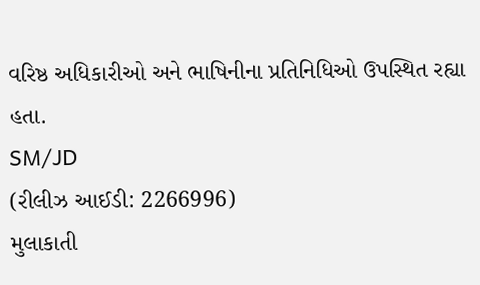વરિષ્ઠ અધિકારીઓ અને ભાષિનીના પ્રતિનિધિઓ ઉપસ્થિત રહ્યા હતા.
SM/JD
(રીલીઝ આઈડી: 2266996)
મુલાકાતી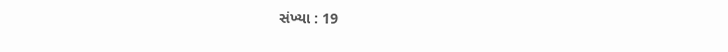સંખ્યા : 19